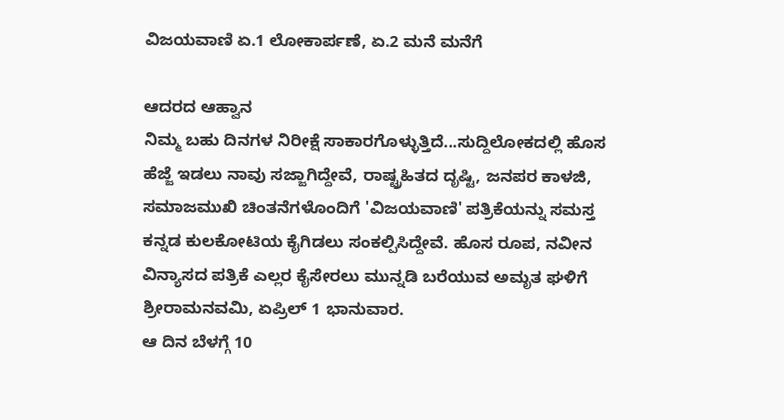ವಿಜಯವಾಣಿ ಏ.1 ಲೋಕಾರ್ಪಣೆ, ಏ.2 ಮನೆ ಮನೆಗೆ

ಆದರದ ಆಹ್ವಾನ
ನಿಮ್ಮ ಬಹು ದಿನಗಳ ನಿರೀಕ್ಷೆ ಸಾಕಾರಗೊಳ್ಳುತ್ತಿದೆ...ಸುದ್ದಿಲೋಕದಲ್ಲಿ ಹೊಸ ಹೆಜ್ಜೆ ಇಡಲು ನಾವು ಸಜ್ಜಾಗಿದ್ದೇವೆ, ರಾಷ್ಟ್ರಹಿತದ ದೃಷ್ಟಿ, ಜನಪರ ಕಾಳಜಿ, ಸಮಾಜಮುಖಿ ಚಿಂತನೆಗಳೊಂದಿಗೆ 'ವಿಜಯವಾಣಿ' ಪತ್ರಿಕೆಯನ್ನು ಸಮಸ್ತ ಕನ್ನಡ ಕುಲಕೋಟಿಯ ಕೈಗಿಡಲು ಸಂಕಲ್ಪಿಸಿದ್ದೇವೆ. ಹೊಸ ರೂಪ, ನವೀನ ವಿನ್ಯಾಸದ ಪತ್ರಿಕೆ ಎಲ್ಲರ ಕೈಸೇರಲು ಮುನ್ನಡಿ ಬರೆಯುವ ಅಮೃತ ಘಳಿಗೆ ಶ್ರೀರಾಮನವಮಿ, ಏಪ್ರಿಲ್ 1 ಭಾನುವಾರ.
ಆ ದಿನ ಬೆಳಗ್ಗೆ 10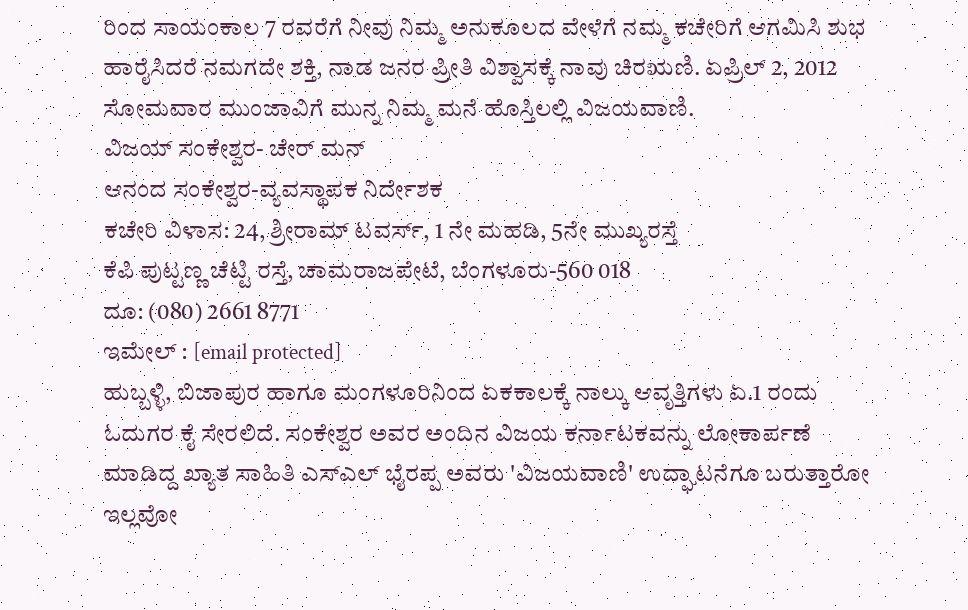ರಿಂದ ಸಾಯಂಕಾಲ 7 ರವರೆಗೆ ನೀವು ನಿಮ್ಮ ಅನುಕೂಲದ ವೇಳೆಗೆ ನಮ್ಮ ಕಚೇರಿಗೆ ಆಗಮಿಸಿ ಶುಭ ಹಾರೈಸಿದರೆ ನಮಗದೇ ಶಕ್ತಿ, ನಾಡ ಜನರ ಪ್ರೀತಿ ವಿಶ್ವಾಸಕ್ಕೆ ನಾವು ಚಿರಋಣಿ. ಏಪ್ರಿಲ್ 2, 2012 ಸೋಮವಾರ ಮುಂಜಾವಿಗೆ ಮುನ್ನ ನಿಮ್ಮ ಮನೆ ಹೊಸ್ತಿಲಲ್ಲಿ ವಿಜಯವಾಣಿ.
ವಿಜಯ್ ಸಂಕೇಶ್ವರ- ಚೇರ್ ಮನ್
ಆನಂದ ಸಂಕೇಶ್ವರ-ವ್ಯವಸ್ಥಾಪಕ ನಿರ್ದೇಶಕ
ಕಚೇರಿ ವಿಳಾಸ: 24, ಶ್ರೀರಾಮ್ ಟವರ್ಸ್, 1 ನೇ ಮಹಡಿ, 5ನೇ ಮುಖ್ಯರಸ್ತೆ
ಕೆಪಿ ಪುಟ್ಟಣ್ಣ ಚೆಟ್ಟಿ ರಸ್ತೆ, ಚಾಮರಾಜಪೇಟೆ, ಬೆಂಗಳೂರು-560 018
ದೂ: (080) 2661 8771
ಇಮೇಲ್ : [email protected]
ಹುಬ್ಬಳ್ಳಿ, ಬಿಜಾಪುರ ಹಾಗೂ ಮಂಗಳೂರಿನಿಂದ ಏಕಕಾಲಕ್ಕೆ ನಾಲ್ಕು ಆವೃತ್ತಿಗಳು ಏ.1 ರಂದು ಓದುಗರ ಕೈ ಸೇರಲಿದೆ. ಸಂಕೇಶ್ವರ ಅವರ ಅಂದಿನ ವಿಜಯ ಕರ್ನಾಟಕವನ್ನು ಲೋಕಾರ್ಪಣೆ ಮಾಡಿದ್ದ ಖ್ಯಾತ ಸಾಹಿತಿ ಎಸ್ಎಲ್ ಭೈರಪ್ಪ ಅವರು 'ವಿಜಯವಾಣಿ' ಉದ್ಘಾಟನೆಗೂ ಬರುತ್ತಾರೋ ಇಲ್ಲವೋ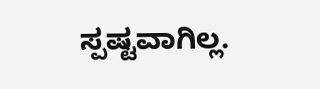ಸ್ಪಷ್ಟವಾಗಿಲ್ಲ.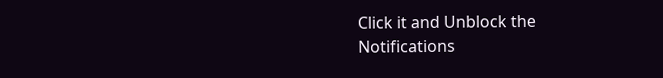Click it and Unblock the Notifications